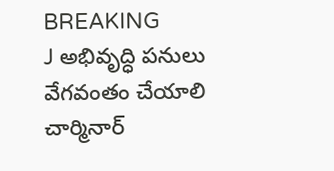BREAKING
J అభివృద్ధి పనులు వేగవంతం చేయాలి చార్మినార్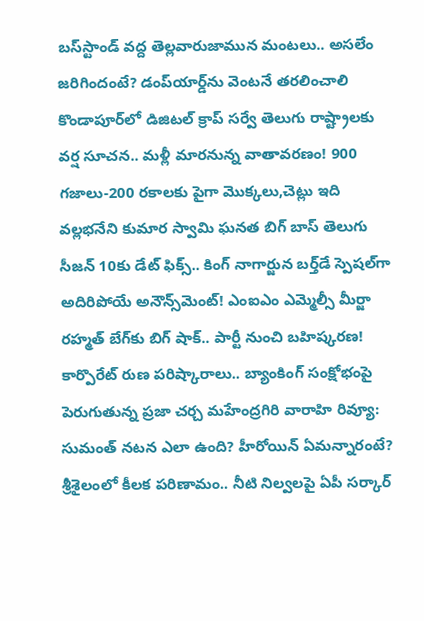బస్‌స్టాండ్‌ వద్ద తెల్లవారుజామున మంటలు.. అసలేం జరిగిందంటే? డంప్‌యార్డ్‌ను వెంటనే తరలించాలి కొండాపూర్‌లో డిజిటల్ క్రాప్ సర్వే తెలుగు రాష్ట్రాలకు వర్ష సూచన.. మళ్లీ మారనున్న వాతావరణం! 900 గజాలు-200 రకాలకు పైగా మొక్కలు,చెట్లు ఇది వల్లభనేని కుమార స్వామి ఘనత బిగ్ బాస్ తెలుగు సీజన్ 10కు డేట్ ఫిక్స్.. కింగ్ నాగార్జున బర్త్‌డే స్పెషల్‌గా అదిరిపోయే అనౌన్స్‌మెంట్! ఎంఐఎం ఎమ్మెల్సీ మీర్జా రహ్మత్ బేగ్‌కు బిగ్ షాక్.. పార్టీ నుంచి బహిష్కరణ! కార్పొరేట్ రుణ పరిష్కారాలు.. బ్యాంకింగ్ సంక్షోభంపై పెరుగుతున్న ప్రజా చర్చ మహేంద్రగిరి వారాహి రివ్యూ: సుమంత్ నటన ఎలా ఉంది? హీరోయిన్ ఏమన్నారంటే? శ్రీశైలంలో కీలక పరిణామం.. నీటి నిల్వలపై ఏపీ సర్కార్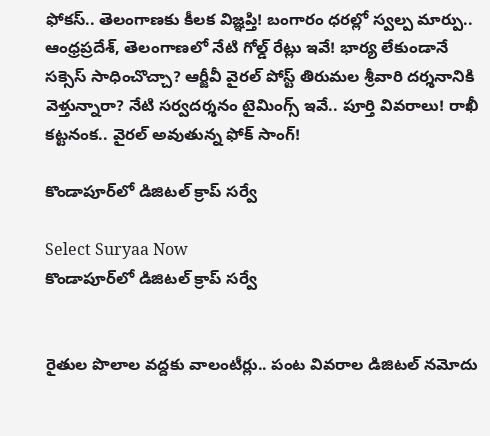ఫోకస్.. తెలంగాణకు కీలక విజ్ఞప్తి! బంగారం ధరల్లో స్వల్ప మార్పు.. ఆంధ్రప్రదేశ్, తెలంగాణలో నేటి గోల్డ్ రేట్లు ఇవే! భార్య లేకుండానే సక్సెస్ సాధించొచ్చా? ఆర్జీవీ వైరల్ పోస్ట్ తిరుమల శ్రీవారి దర్శనానికి వెళ్తున్నారా? నేటి సర్వదర్శనం టైమింగ్స్ ఇవే.. పూర్తి వివరాలు! రాఖీ కట్టనంక.. వైరల్ అవుతున్న ఫోక్ సాంగ్!

కొండాపూర్‌లో డిజిటల్ క్రాప్ సర్వే

Select Suryaa Now
కొండాపూర్‌లో డిజిటల్ క్రాప్ సర్వే


రైతుల పొలాల వద్దకు వాలంటీర్లు.. పంట వివరాల డిజిటల్ నమోదు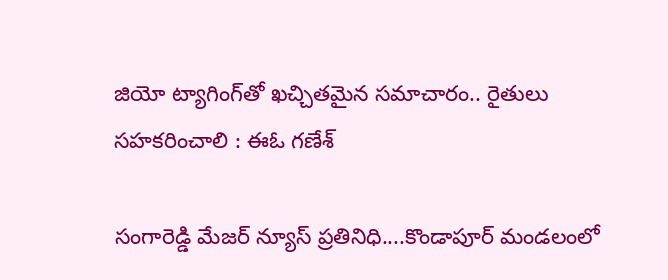జియో ట్యాగింగ్‌తో ఖచ్చితమైన సమాచారం.. రైతులు సహకరించాలి : ఈఓ గణేశ్

సంగారెడ్డి మేజర్ న్యూస్ ప్రతినిధి....కొండాపూర్ మండలంలో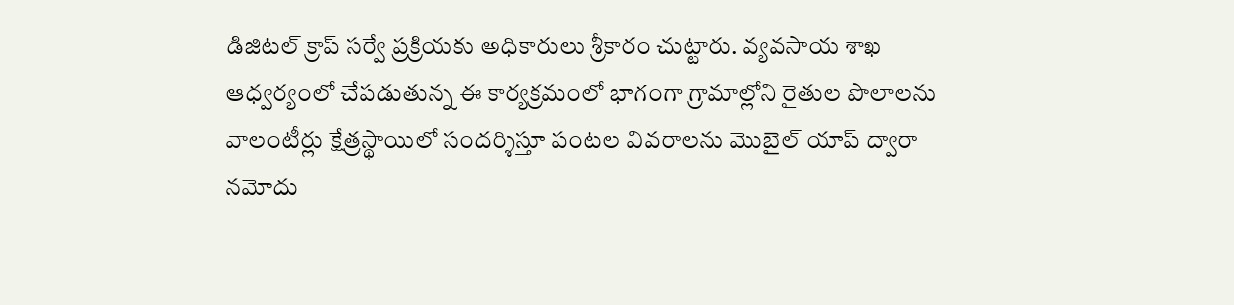డిజిటల్ క్రాప్ సర్వే ప్రక్రియకు అధికారులు శ్రీకారం చుట్టారు. వ్యవసాయ శాఖ ఆధ్వర్యంలో చేపడుతున్న ఈ కార్యక్రమంలో భాగంగా గ్రామాల్లోని రైతుల పొలాలను వాలంటీర్లు క్షేత్రస్థాయిలో సందర్శిస్తూ పంటల వివరాలను మొబైల్ యాప్ ద్వారా నమోదు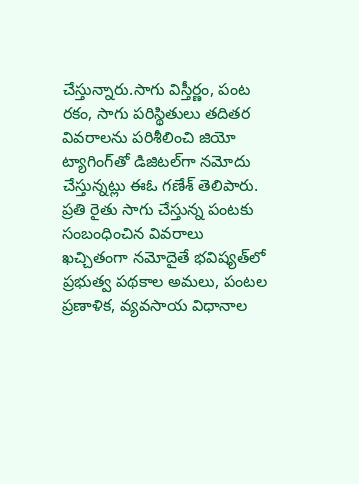చేస్తున్నారు.సాగు విస్తీర్ణం, పంట రకం, సాగు పరిస్థితులు తదితర వివరాలను పరిశీలించి జియో ట్యాగింగ్‌తో డిజిటల్‌గా నమోదు చేస్తున్నట్లు ఈఓ గణేశ్ తెలిపారు. ప్రతి రైతు సాగు చేస్తున్న పంటకు సంబంధించిన వివరాలు ఖచ్చితంగా నమోదైతే భవిష్యత్‌లో ప్రభుత్వ పథకాల అమలు, పంటల ప్రణాళిక, వ్యవసాయ విధానాల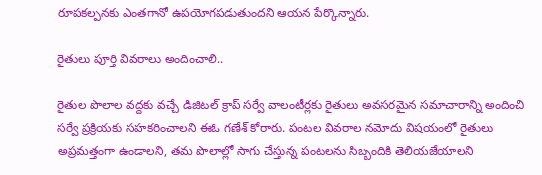రూపకల్పనకు ఎంతగానో ఉపయోగపడుతుందని ఆయన పేర్కొన్నారు.

రైతులు పూర్తి వివరాలు అందించాలి..

రైతుల పొలాల వద్దకు వచ్చే డిజిటల్ క్రాప్ సర్వే వాలంటీర్లకు రైతులు అవసరమైన సమాచారాన్ని అందించి సర్వే ప్రక్రియకు సహకరించాలని ఈఓ గణేశ్ కోరారు. పంటల వివరాల నమోదు విషయంలో రైతులు అప్రమత్తంగా ఉండాలని, తమ పొలాల్లో సాగు చేస్తున్న పంటలను సిబ్బందికి తెలియజేయాలని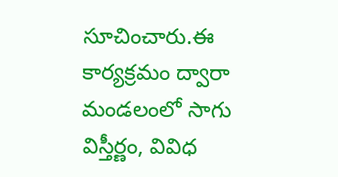సూచించారు.ఈ కార్యక్రమం ద్వారా మండలంలో సాగు విస్తీర్ణం, వివిధ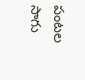పంటల సాగు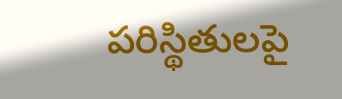పరిస్థితులపై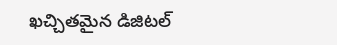ఖచ్చితమైన డిజిటల్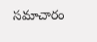సమాచారం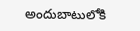అందుబాటులోకి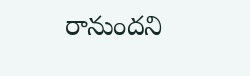రానుందని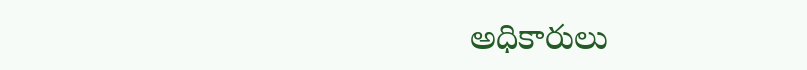అధికారులు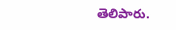తెలిపారు.